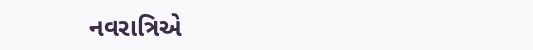નવરાત્રિએ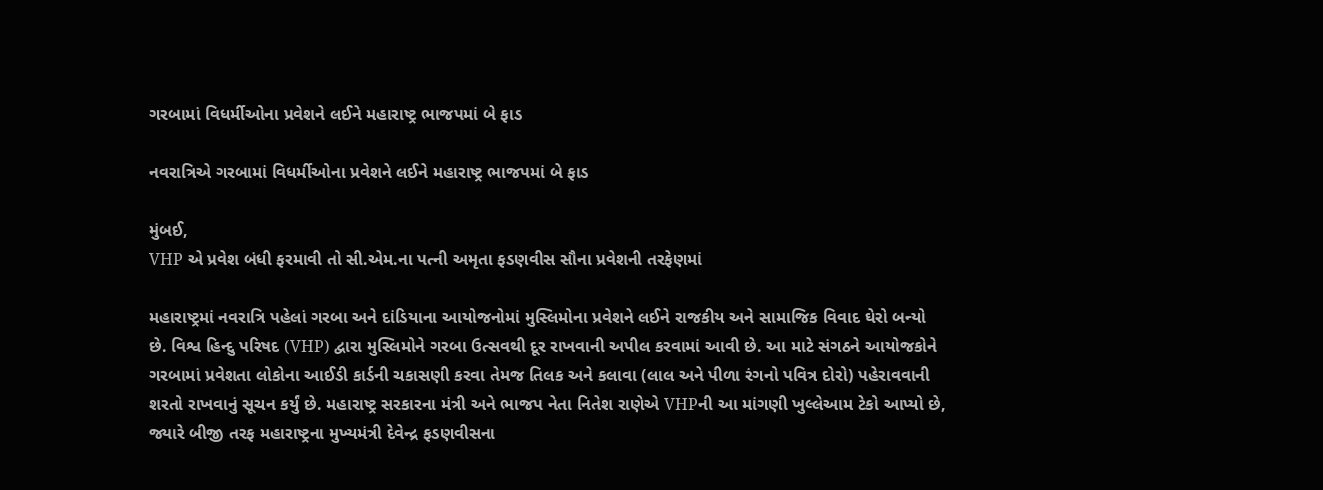ગરબામાં વિધર્મીઓના પ્રવેશને લઈને મહારાષ્ટ્ર ભાજપમાં બે ફાડ

નવરાત્રિએ ગરબામાં વિધર્મીઓના પ્રવેશને લઈને મહારાષ્ટ્ર ભાજપમાં બે ફાડ

મુંબઈ,
VHP એ પ્રવેશ બંધી ફરમાવી તો સી.એમ.ના પત્ની અમૃતા ફડણવીસ સૌના પ્રવેશની તરફેણમાં

મહારાષ્ટ્રમાં નવરાત્રિ પહેલાં ગરબા અને દાંડિયાના આયોજનોમાં મુસ્લિમોના પ્રવેશને લઈને રાજકીય અને સામાજિક વિવાદ ઘેરો બન્યો છે. વિશ્વ હિન્દુ પરિષદ (VHP) દ્વારા મુસ્લિમોને ગરબા ઉત્સવથી દૂર રાખવાની અપીલ કરવામાં આવી છે. આ માટે સંગઠને આયોજકોને ગરબામાં પ્રવેશતા લોકોના આઈડી કાર્ડની ચકાસણી કરવા તેમજ તિલક અને કલાવા (લાલ અને પીળા રંગનો પવિત્ર દોરો) પહેરાવવાની શરતો રાખવાનું સૂચન કર્યું છે. મહારાષ્ટ્ર સરકારના મંત્રી અને ભાજપ નેતા નિતેશ રાણેએ VHPની આ માંગણી ખુલ્લેઆમ ટેકો આપ્યો છે, જ્યારે બીજી તરફ મહારાષ્ટ્રના મુખ્યમંત્રી દેવેન્દ્ર ફડણવીસના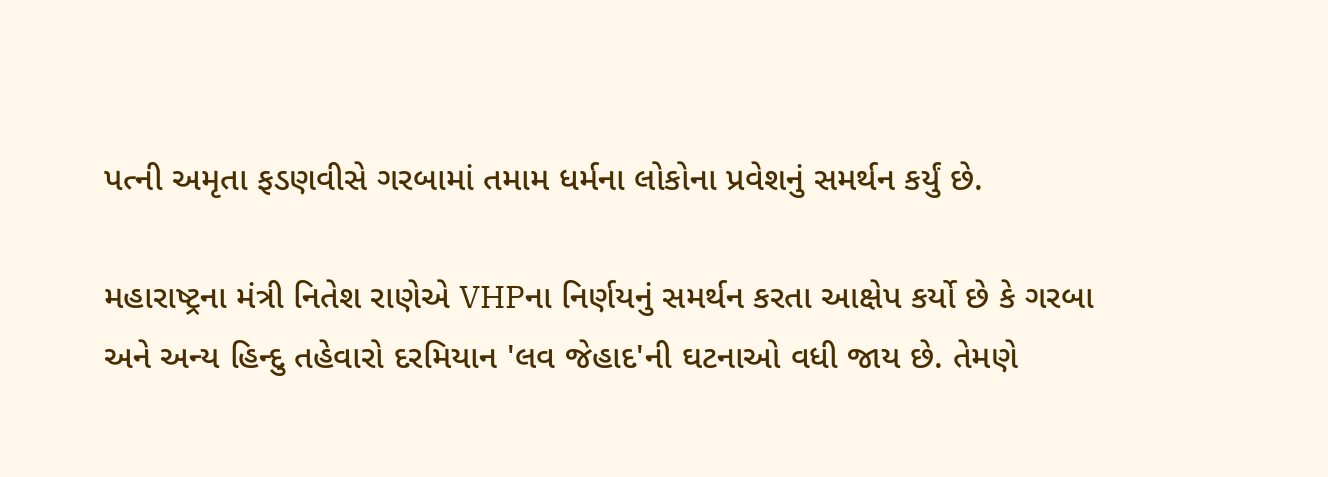પત્ની અમૃતા ફડણવીસે ગરબામાં તમામ ધર્મના લોકોના પ્રવેશનું સમર્થન કર્યું છે.

મહારાષ્ટ્રના મંત્રી નિતેશ રાણેએ VHPના નિર્ણયનું સમર્થન કરતા આક્ષેપ કર્યો છે કે ગરબા અને અન્ય હિન્દુ તહેવારો દરમિયાન 'લવ જેહાદ'ની ઘટનાઓ વધી જાય છે. તેમણે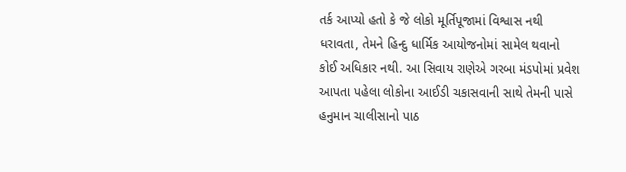તર્ક આપ્યો હતો કે જે લોકો મૂર્તિપૂજામાં વિશ્વાસ નથી ધરાવતા, તેમને હિન્દુ ધાર્મિક આયોજનોમાં સામેલ થવાનો કોઈ અધિકાર નથી. આ સિવાય રાણેએ ગરબા મંડપોમાં પ્રવેશ આપતા પહેલા લોકોના આઈડી ચકાસવાની સાથે તેમની પાસે હનુમાન ચાલીસાનો પાઠ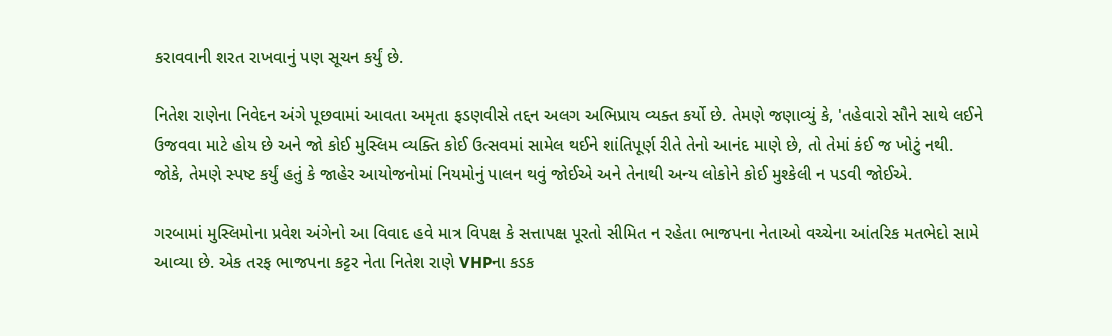કરાવવાની શરત રાખવાનું પણ સૂચન કર્યું છે.

નિતેશ રાણેના નિવેદન અંગે પૂછવામાં આવતા અમૃતા ફડણવીસે તદ્દન અલગ અભિપ્રાય વ્યક્ત કર્યો છે. તેમણે જણાવ્યું કે, 'તહેવારો સૌને સાથે લઈને ઉજવવા માટે હોય છે અને જો કોઈ મુસ્લિમ વ્યક્તિ કોઈ ઉત્સવમાં સામેલ થઈને શાંતિપૂર્ણ રીતે તેનો આનંદ માણે છે, તો તેમાં કંઈ જ ખોટું નથી. જોકે, તેમણે સ્પષ્ટ કર્યું હતું કે જાહેર આયોજનોમાં નિયમોનું પાલન થવું જોઈએ અને તેનાથી અન્ય લોકોને કોઈ મુશ્કેલી ન પડવી જોઈએ.

ગરબામાં મુસ્લિમોના પ્રવેશ અંગેનો આ વિવાદ હવે માત્ર વિપક્ષ કે સત્તાપક્ષ પૂરતો સીમિત ન રહેતા ભાજપના નેતાઓ વચ્ચેના આંતરિક મતભેદો સામે આવ્યા છે. એક તરફ ભાજપના કટ્ટર નેતા નિતેશ રાણે VHPના કડક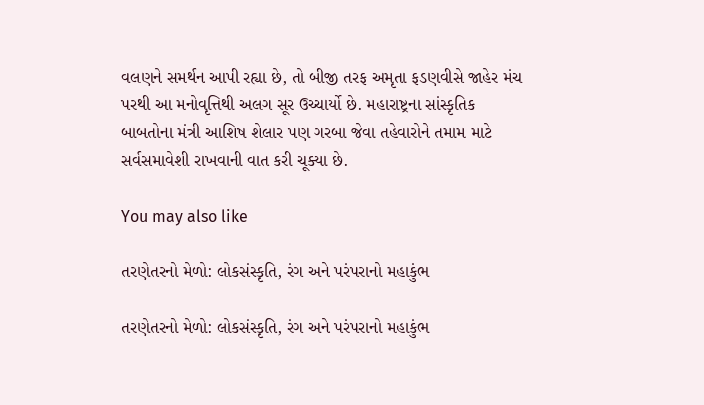વલણને સમર્થન આપી રહ્યા છે, તો બીજી તરફ અમૃતા ફડણવીસે જાહેર મંચ પરથી આ મનોવૃત્તિથી અલગ સૂર ઉચ્ચાર્યો છે. મહારાષ્ટ્રના સાંસ્કૃતિક બાબતોના મંત્રી આશિષ શેલાર પણ ગરબા જેવા તહેવારોને તમામ માટે સર્વસમાવેશી રાખવાની વાત કરી ચૂક્યા છે.

You may also like

તરણેતરનો મેળો: લોકસંસ્કૃતિ, રંગ અને પરંપરાનો મહાકુંભ

તરણેતરનો મેળો: લોકસંસ્કૃતિ, રંગ અને પરંપરાનો મહાકુંભ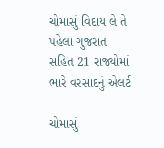ચોમાસું વિદાય લે તે પહેલા ગુજરાત સહિત 21 રાજ્યોમાં ભારે વરસાદનું એલર્ટ

ચોમાસું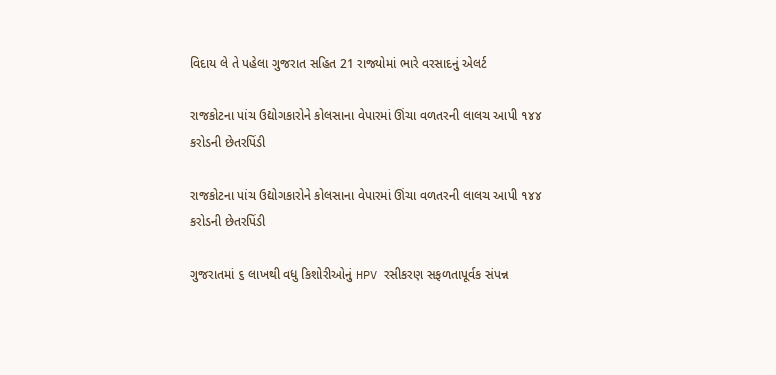વિદાય લે તે પહેલા ગુજરાત સહિત 21 રાજ્યોમાં ભારે વરસાદનું એલર્ટ

રાજકોટના પાંચ ઉદ્યોગકારોને કોલસાના વેપારમાં ઊંચા વળતરની લાલચ આપી ૧૪૪ કરોડની છેતરપિંડી

રાજકોટના પાંચ ઉદ્યોગકારોને કોલસાના વેપારમાં ઊંચા વળતરની લાલચ આપી ૧૪૪ કરોડની છેતરપિંડી

ગુજરાતમાં ૬ લાખથી વધુ કિશોરીઓનું HPV રસીકરણ સફળતાપૂર્વક સંપન્ન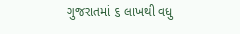ગુજરાતમાં ૬ લાખથી વધુ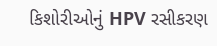કિશોરીઓનું HPV રસીકરણ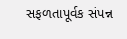સફળતાપૂર્વક સંપન્ન